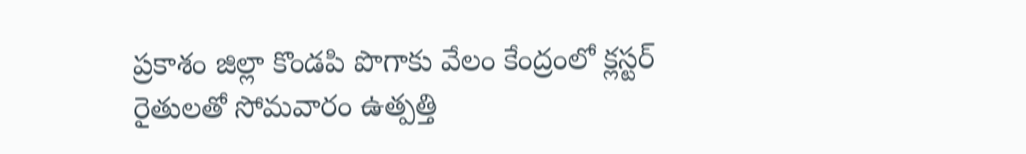ప్రకాశం జిల్లా కొండపి పొగాకు వేలం కేంద్రంలో క్లస్టర్ రైతులతో సోమవారం ఉత్పత్తి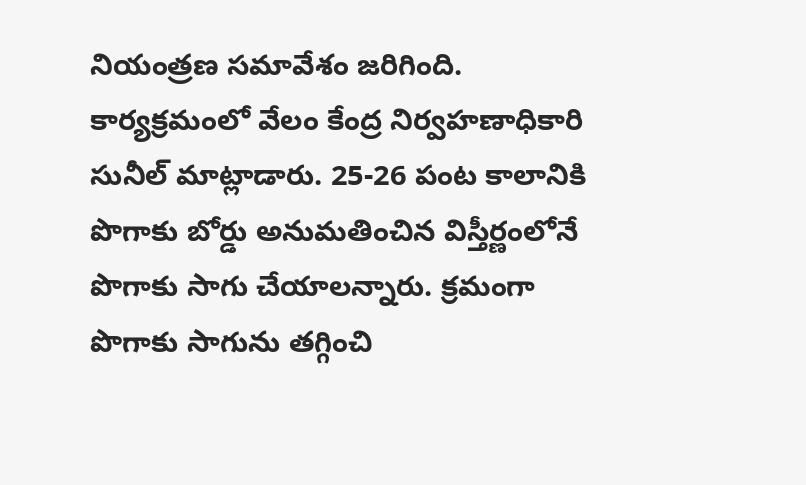నియంత్రణ సమావేశం జరిగింది. కార్యక్రమంలో వేలం కేంద్ర నిర్వహణాధికారి సునీల్ మాట్లాడారు. 25-26 పంట కాలానికి పొగాకు బోర్డు అనుమతించిన విస్తీర్ణంలోనే పొగాకు సాగు చేయాలన్నారు. క్రమంగా పొగాకు సాగును తగ్గించి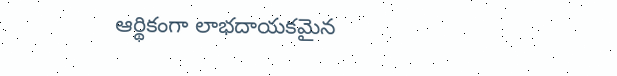ఆర్థికంగా లాభదాయకమైన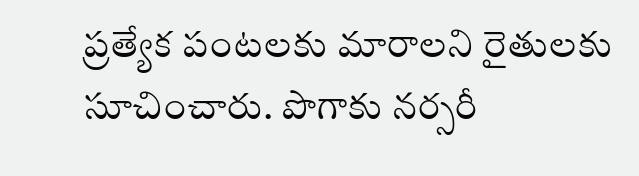ప్రత్యేక పంటలకు మారాలని రైతులకు సూచించారు. పొగాకు నర్సరీ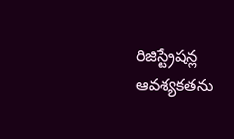రిజిస్ట్రేషన్ల ఆవశ్యకతను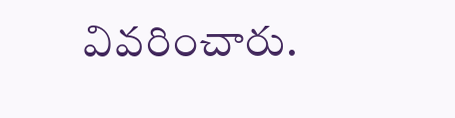వివరించారు.